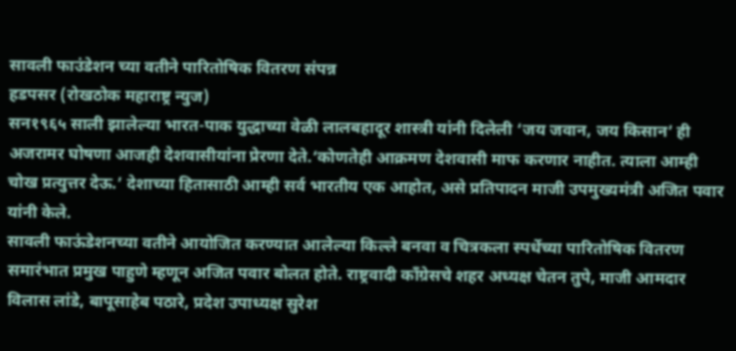सावली फाउंडेशन च्या वतीने पारितोषिक वितरण संपन्न
हडपसर (रोखठोक महाराष्ट्र न्युज)
सन१९६५ साली झालेल्या भारत-पाक युद्धाच्या वेळी लालबहादूर शास्त्री यांनी दिलेली ‘जय जवान, जय किसान’ ही अजरामर घोषणा आजही देशवासीयांना प्रेरणा देते.‘कोणतेही आक्रमण देशवासी माफ करणार नाहीत. त्याला आम्ही चोख प्रत्युत्तर देऊ.’ देशाच्या हितासाठी आम्ही सर्व भारतीय एक आहोत, असे प्रतिपादन माजी उपमुख्यमंत्री अजित पवार यांनी केले.
सावली फाऊंडेशनच्या वतीने आयोजित करण्यात आलेल्या किल्ले बनवा व चित्रकला स्पर्धेच्या पारितोषिक वितरण समारंभात प्रमुख पाहुणे म्हणून अजित पवार बोलत होते. राष्ट्रवादी काँग्रेसचे शहर अध्यक्ष चेतन तुपे, माजी आमदार विलास लांडे, बापूसाहेब पठारे, प्रदेश उपाध्यक्ष सुरेश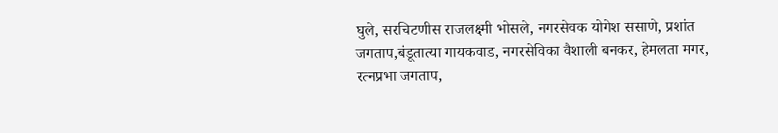घुले, सरचिटणीस राजलक्ष्मी भोसले, नगरसेवक योगेश ससाणे, प्रशांत जगताप,बंडूतात्या गायकवाड, नगरसेविका वैशाली बनकर, हेमलता मगर, रत्नप्रभा जगताप,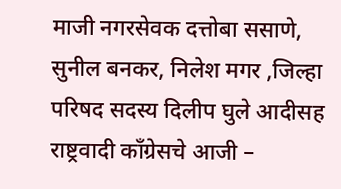माजी नगरसेवक दत्तोबा ससाणे, सुनील बनकर, निलेश मगर ,जिल्हा परिषद सदस्य दिलीप घुले आदीसह राष्ट्रवादी काँग्रेसचे आजी –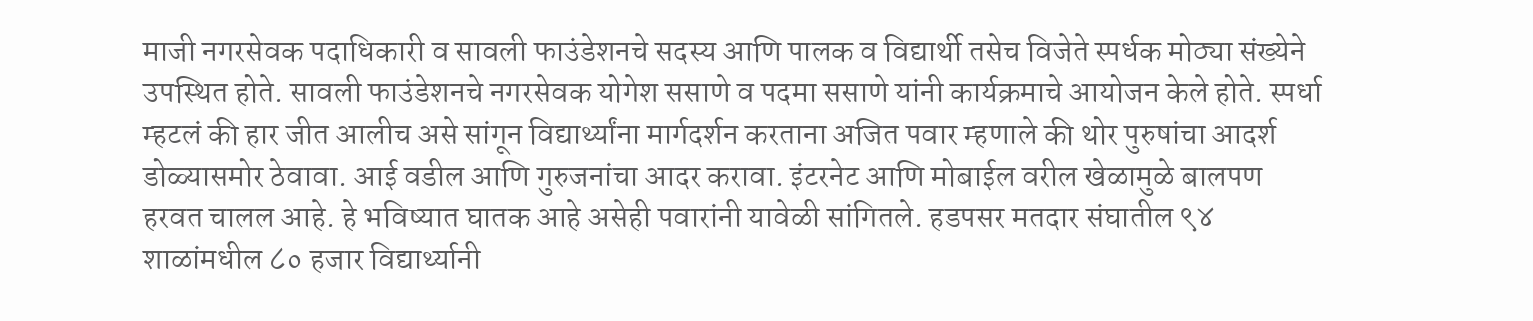माजी नगरसेवक पदाधिकारी व सावली फाउंडेशनचे सदस्य आणि पालक व विद्यार्थी तसेच विजेते स्पर्धक मोठ्या संख्येने उपस्थित होते. सावली फाउंडेशनचे नगरसेवक योगेश ससाणे व पदमा ससाणे यांनी कार्यक्रमाचे आयोजन केले होते. स्पर्धा म्हटलं की हार जीत आलीच असे सांगून विद्यार्थ्यांना मार्गदर्शन करताना अजित पवार म्हणाले की थोर पुरुषांचा आदर्श डोळ्यासमोर ठेवावा. आई वडील आणि गुरुजनांचा आदर करावा. इंटरनेट आणि मोबाईल वरील खेळामुळे बालपण हरवत चालल आहे. हे भविष्यात घातक आहे असेही पवारांनी यावेळी सांगितले. हडपसर मतदार संघातील ९४ शाळांमधील ८० हजार विद्यार्थ्यानी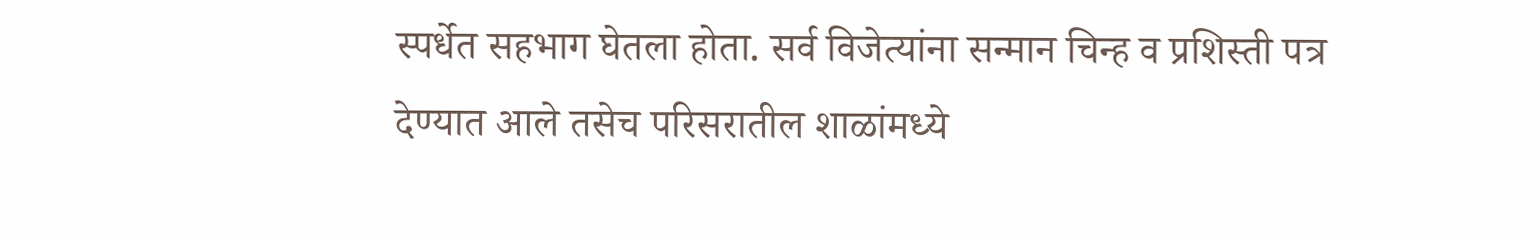स्पर्धेत सहभाग घेतला होता. सर्व विजेत्यांना सन्मान चिन्ह व प्रशिस्ती पत्र देण्यात आले तसेच परिसरातील शाळांमध्ये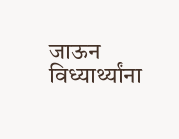जाऊन विध्यार्थ्यांना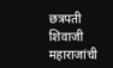छत्रपती शिवाजी महाराजांची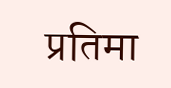प्रतिमा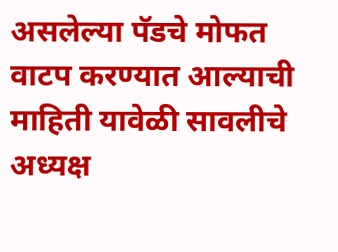असलेल्या पॅडचे मोफत वाटप करण्यात आल्याची माहिती यावेळी सावलीचे अध्यक्ष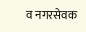व नगरसेवक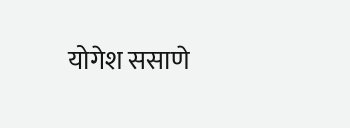योगेश ससाणे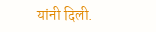यांनी दिली.